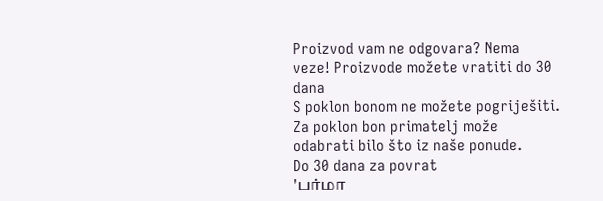Proizvod vam ne odgovara? Nema veze! Proizvode možete vratiti do 30 dana
S poklon bonom ne možete pogriješiti. Za poklon bon primatelj može odabrati bilo što iz naše ponude.
Do 30 dana za povrat
'பர்மா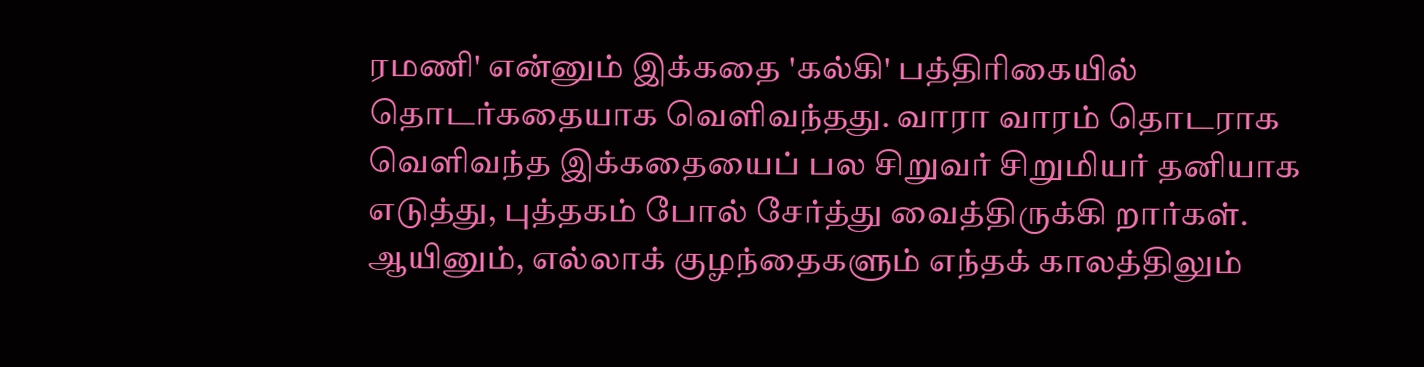ரமணி' என்னும் இக்கதை 'கல்கி' பத்திரிகையில் தொடர்கதையாக வெளிவந்தது. வாரா வாரம் தொடராக வெளிவந்த இக்கதையைப் பல சிறுவர் சிறுமியர் தனியாக எடுத்து, புத்தகம் போல் சேர்த்து வைத்திருக்கி றார்கள். ஆயினும், எல்லாக் குழந்தைகளும் எந்தக் காலத்திலும்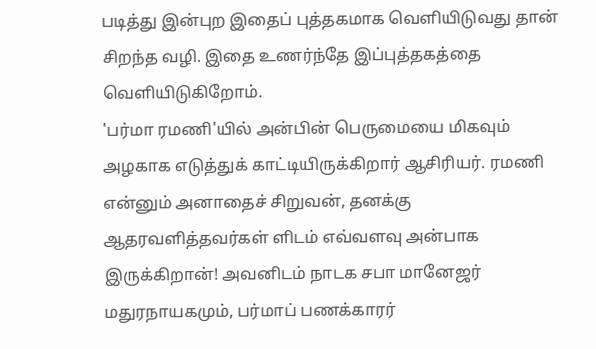படித்து இன்புற இதைப் புத்தகமாக வெளியிடுவது தான் சிறந்த வழி. இதை உணர்ந்தே இப்புத்தகத்தை வெளியிடுகிறோம்.
'பர்மா ரமணி'யில் அன்பின் பெருமையை மிகவும் அழகாக எடுத்துக் காட்டியிருக்கிறார் ஆசிரியர். ரமணி என்னும் அனாதைச் சிறுவன், தனக்கு ஆதரவளித்தவர்கள் ளிடம் எவ்வளவு அன்பாக இருக்கிறான்! அவனிடம் நாடக சபா மானேஜர் மதுரநாயகமும், பர்மாப் பணக்காரர்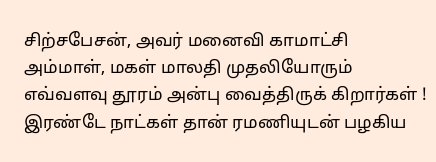சிற்சபேசன், அவர் மனைவி காமாட்சி அம்மாள், மகள் மாலதி முதலியோரும் எவ்வளவு தூரம் அன்பு வைத்திருக் கிறார்கள் ! இரண்டே நாட்கள் தான் ரமணியுடன் பழகிய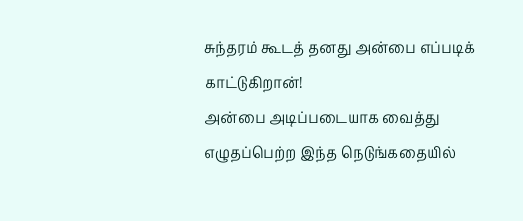சுந்தரம் கூடத் தனது அன்பை எப்படிக் காட்டுகிறான்!
அன்பை அடிப்படையாக வைத்து எழுதப்பெற்ற இந்த நெடுங்கதையில்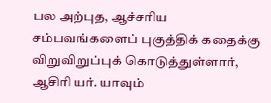பல அற்புத, ஆச்சரிய சம்பவங்களைப் புகுத்திக் கதைக்கு விறுவிறுப்புக் கொடுத்துள்ளார், ஆசிரி யர். யாவும்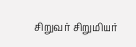சிறுவர் சிறுமியர்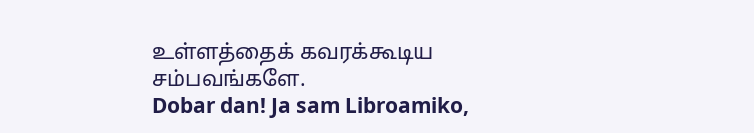உள்ளத்தைக் கவரக்கூடிய சம்பவங்களே.
Dobar dan! Ja sam Libroamiko,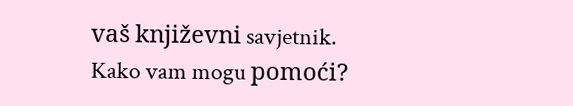vaš književni savjetnik.
Kako vam mogu pomoći?